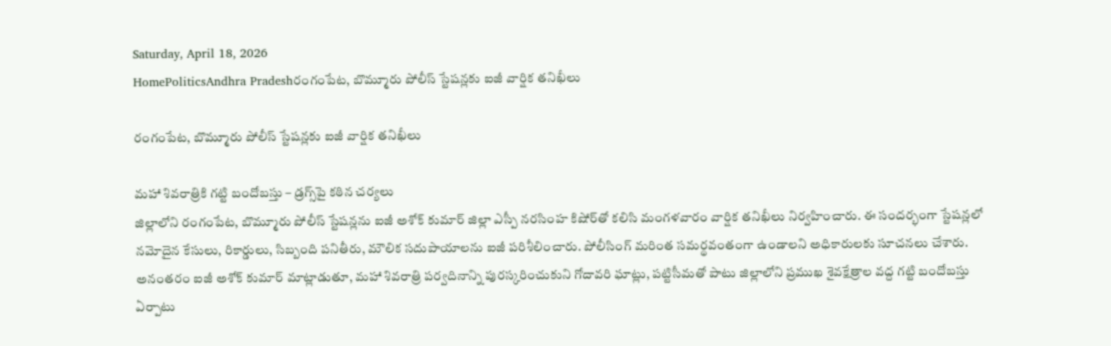Saturday, April 18, 2026
HomePoliticsAndhra Pradeshరంగంపేట, బొమ్మూరు పోలీస్ స్టేషన్లకు ఐజీ వార్షిక తనిఖీలు

రంగంపేట, బొమ్మూరు పోలీస్ స్టేషన్లకు ఐజీ వార్షిక తనిఖీలు

మహా శివరాత్రికి గట్టి బందోబస్తు – డ్రగ్స్‌పై కఠిన చర్యలు
జిల్లాలోని రంగంపేట, బొమ్మూరు పోలీస్ స్టేషన్లను ఐజీ అశోక్ కుమార్ జిల్లా ఎస్పీ నరసింహ కిషోర్‌తో కలిసి మంగళవారం వార్షిక తనిఖీలు నిర్వహించారు. ఈ సందర్భంగా స్టేషన్లలో నమోదైన కేసులు, రికార్డులు, సిబ్బంది పనితీరు, మౌలిక సదుపాయాలను ఐజీ పరిశీలించారు. పోలీసింగ్ మరింత సమర్థవంతంగా ఉండాలని అధికారులకు సూచనలు చేశారు.
అనంతరం ఐజీ అశోక్ కుమార్ మాట్లాడుతూ, మహా శివరాత్రి పర్వదినాన్ని పురస్కరించుకుని గోదావరి ఘాట్లు, పట్టిసీమతో పాటు జిల్లాలోని ప్రముఖ శైవక్షేత్రాల వద్ద గట్టి బందోబస్తు ఏర్పాటు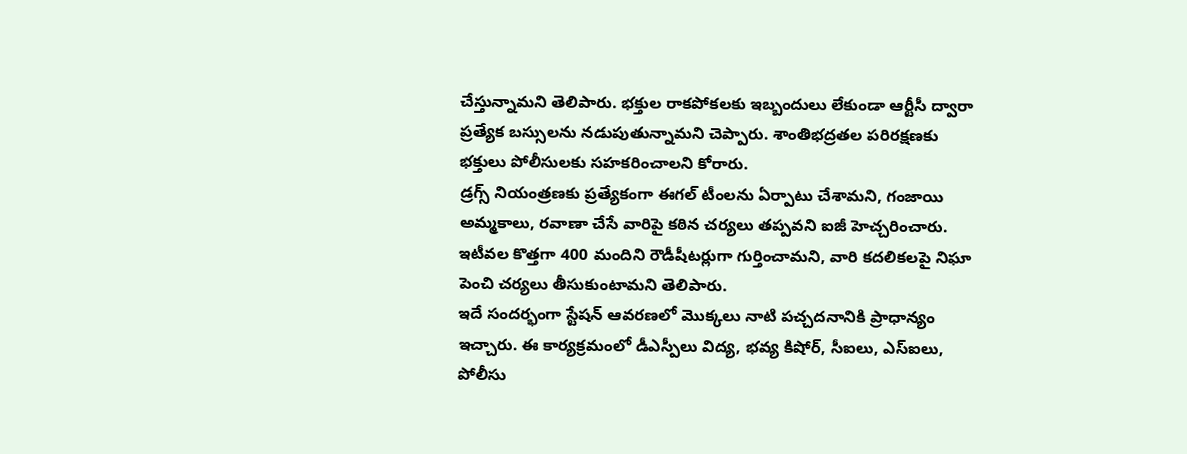చేస్తున్నామని తెలిపారు. భక్తుల రాకపోకలకు ఇబ్బందులు లేకుండా ఆర్టీసీ ద్వారా ప్రత్యేక బస్సులను నడుపుతున్నామని చెప్పారు. శాంతిభద్రతల పరిరక్షణకు భక్తులు పోలీసులకు సహకరించాలని కోరారు.
డ్రగ్స్ నియంత్రణకు ప్రత్యేకంగా ఈగల్ టీంలను ఏర్పాటు చేశామని, గంజాయి అమ్మకాలు, రవాణా చేసే వారిపై కఠిన చర్యలు తప్పవని ఐజీ హెచ్చరించారు. ఇటీవల కొత్తగా 400 మందిని రౌడీషీటర్లుగా గుర్తించామని, వారి కదలికలపై నిఘా పెంచి చర్యలు తీసుకుంటామని తెలిపారు.
ఇదే సందర్భంగా స్టేషన్ ఆవరణలో మొక్కలు నాటి పచ్చదనానికి ప్రాధాన్యం ఇచ్చారు. ఈ కార్యక్రమంలో డీఎస్పీలు విద్య, భవ్య కిషోర్, సీఐలు, ఎస్ఐలు, పోలీసు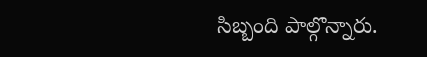సిబ్బంది పాల్గొన్నారు.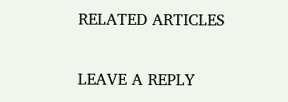RELATED ARTICLES

LEAVE A REPLY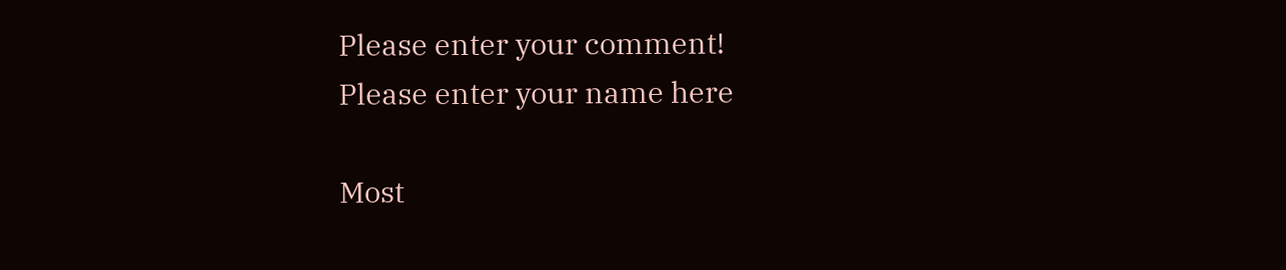Please enter your comment!
Please enter your name here

Most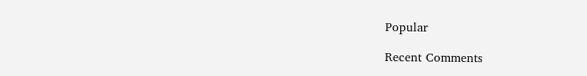Popular

Recent Comments